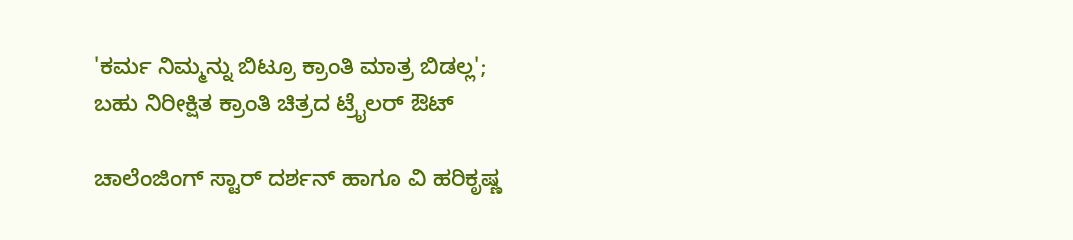'ಕರ್ಮ ನಿಮ್ಮನ್ನು ಬಿಟ್ರೂ ಕ್ರಾಂತಿ ಮಾತ್ರ ಬಿಡಲ್ಲ'; ಬಹು ನಿರೀಕ್ಷಿತ ಕ್ರಾಂತಿ ಚಿತ್ರದ ಟ್ರೈಲರ್ ಔಟ್

ಚಾಲೆಂಜಿಂಗ್ ಸ್ಟಾರ್ ದರ್ಶನ್ ಹಾಗೂ ವಿ ಹರಿಕೃಷ್ಣ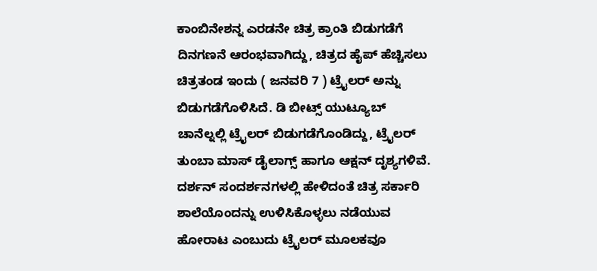ಕಾಂಬಿನೇಶನ್ನ ಎರಡನೇ ಚಿತ್ರ ಕ್ರಾಂತಿ ಬಿಡುಗಡೆಗೆ ದಿನಗಣನೆ ಆರಂಭವಾಗಿದ್ದು, ಚಿತ್ರದ ಹೈಪ್ ಹೆಚ್ಚಿಸಲು ಚಿತ್ರತಂಡ ಇಂದು ( ಜನವರಿ 7 ) ಟ್ರೈಲರ್ ಅನ್ನು ಬಿಡುಗಡೆಗೊಳಿಸಿದೆ. ಡಿ ಬೀಟ್ಸ್ ಯುಟ್ಯೂಬ್ ಚಾನೆಲ್ನಲ್ಲಿ ಟ್ರೈಲರ್ ಬಿಡುಗಡೆಗೊಂಡಿದ್ದು, ಟ್ರೈಲರ್ ತುಂಬಾ ಮಾಸ್ ಡೈಲಾಗ್ಸ್ ಹಾಗೂ ಆಕ್ಷನ್ ದೃಶ್ಯಗಳಿವೆ.
ದರ್ಶನ್ ಸಂದರ್ಶನಗಳಲ್ಲಿ ಹೇಳಿದಂತೆ ಚಿತ್ರ ಸರ್ಕಾರಿ ಶಾಲೆಯೊಂದನ್ನು ಉಳಿಸಿಕೊಳ್ಳಲು ನಡೆಯುವ ಹೋರಾಟ ಎಂಬುದು ಟ್ರೈಲರ್ ಮೂಲಕವೂ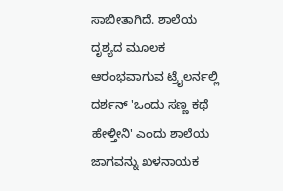ಸಾಬೀತಾಗಿದೆ. ಶಾಲೆಯ ದೃಶ್ಯದ ಮೂಲಕ ಆರಂಭವಾಗುವ ಟ್ರೈಲರ್ನಲ್ಲಿ ದರ್ಶನ್ 'ಒಂದು ಸಣ್ಣ ಕಥೆ ಹೇಳ್ತೀನಿ' ಎಂದು ಶಾಲೆಯ ಜಾಗವನ್ನು ಖಳನಾಯಕ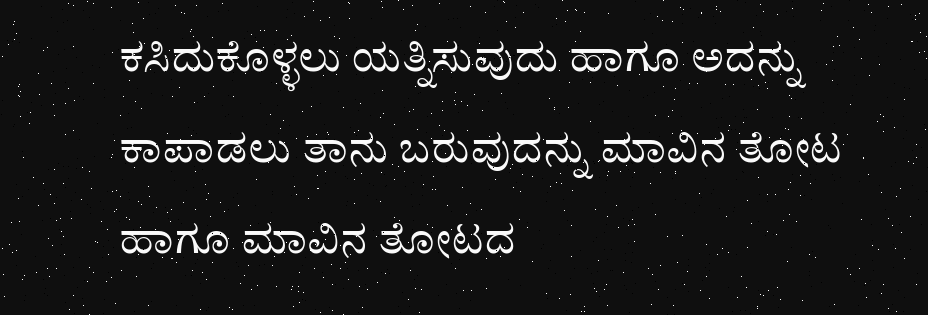ಕಸಿದುಕೊಳ್ಳಲು ಯತ್ನಿಸುವುದು ಹಾಗೂ ಅದನ್ನು ಕಾಪಾಡಲು ತಾನು ಬರುವುದನ್ನು ಮಾವಿನ ತೋಟ ಹಾಗೂ ಮಾವಿನ ತೋಟದ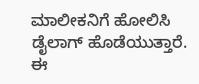ಮಾಲೀಕನಿಗೆ ಹೋಲಿಸಿ ಡೈಲಾಗ್ ಹೊಡೆಯುತ್ತಾರೆ. ಈ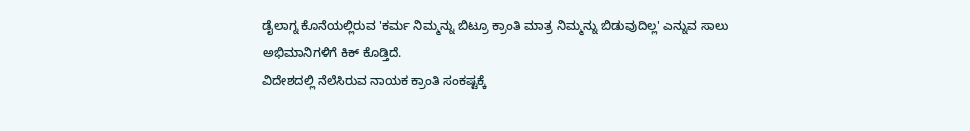ಡೈಲಾಗ್ನ ಕೊನೆಯಲ್ಲಿರುವ 'ಕರ್ಮ ನಿಮ್ಮನ್ನು ಬಿಟ್ರೂ ಕ್ರಾಂತಿ ಮಾತ್ರ ನಿಮ್ಮನ್ನು ಬಿಡುವುದಿಲ್ಲ' ಎನ್ನುವ ಸಾಲು ಅಭಿಮಾನಿಗಳಿಗೆ ಕಿಕ್ ಕೊಡ್ತಿದೆ.
ವಿದೇಶದಲ್ಲಿ ನೆಲೆಸಿರುವ ನಾಯಕ ಕ್ರಾಂತಿ ಸಂಕಷ್ಟಕ್ಕೆ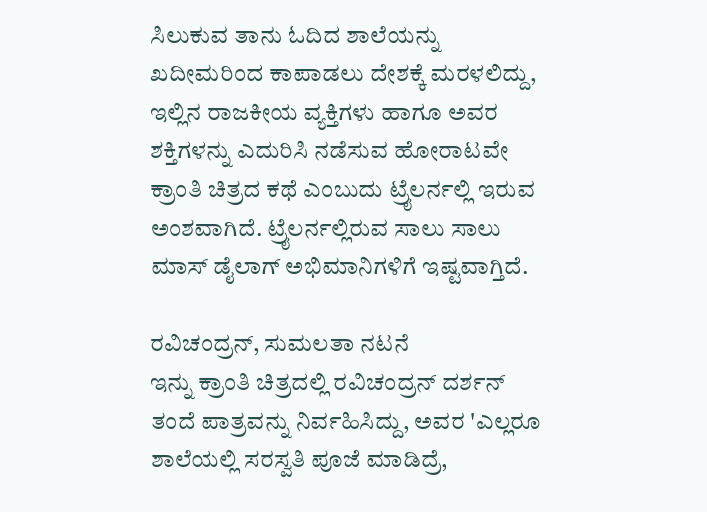ಸಿಲುಕುವ ತಾನು ಓದಿದ ಶಾಲೆಯನ್ನು ಖದೀಮರಿಂದ ಕಾಪಾಡಲು ದೇಶಕ್ಕೆ ಮರಳಲಿದ್ದು, ಇಲ್ಲಿನ ರಾಜಕೀಯ ವ್ಯಕ್ತಿಗಳು ಹಾಗೂ ಅವರ ಶಕ್ತಿಗಳನ್ನು ಎದುರಿಸಿ ನಡೆಸುವ ಹೋರಾಟವೇ ಕ್ರಾಂತಿ ಚಿತ್ರದ ಕಥೆ ಎಂಬುದು ಟ್ರೈಲರ್ನಲ್ಲಿ ಇರುವ ಅಂಶವಾಗಿದೆ. ಟ್ರೈಲರ್ನಲ್ಲಿರುವ ಸಾಲು ಸಾಲು ಮಾಸ್ ಡೈಲಾಗ್ ಅಭಿಮಾನಿಗಳಿಗೆ ಇಷ್ಟವಾಗ್ತಿದೆ.

ರವಿಚಂದ್ರನ್, ಸುಮಲತಾ ನಟನೆ
ಇನ್ನು ಕ್ರಾಂತಿ ಚಿತ್ರದಲ್ಲಿ ರವಿಚಂದ್ರನ್ ದರ್ಶನ್ ತಂದೆ ಪಾತ್ರವನ್ನು ನಿರ್ವಹಿಸಿದ್ದು, ಅವರ 'ಎಲ್ಲರೂ ಶಾಲೆಯಲ್ಲಿ ಸರಸ್ವತಿ ಪೂಜೆ ಮಾಡಿದ್ರೆ,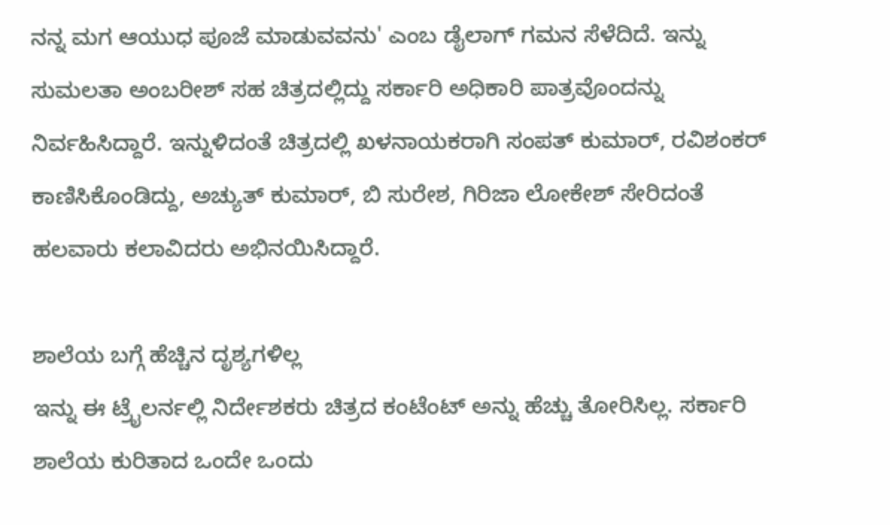ನನ್ನ ಮಗ ಆಯುಧ ಪೂಜೆ ಮಾಡುವವನು' ಎಂಬ ಡೈಲಾಗ್ ಗಮನ ಸೆಳೆದಿದೆ. ಇನ್ನು ಸುಮಲತಾ ಅಂಬರೀಶ್ ಸಹ ಚಿತ್ರದಲ್ಲಿದ್ದು ಸರ್ಕಾರಿ ಅಧಿಕಾರಿ ಪಾತ್ರವೊಂದನ್ನು ನಿರ್ವಹಿಸಿದ್ದಾರೆ. ಇನ್ನುಳಿದಂತೆ ಚಿತ್ರದಲ್ಲಿ ಖಳನಾಯಕರಾಗಿ ಸಂಪತ್ ಕುಮಾರ್, ರವಿಶಂಕರ್ ಕಾಣಿಸಿಕೊಂಡಿದ್ದು, ಅಚ್ಯುತ್ ಕುಮಾರ್, ಬಿ ಸುರೇಶ, ಗಿರಿಜಾ ಲೋಕೇಶ್ ಸೇರಿದಂತೆ ಹಲವಾರು ಕಲಾವಿದರು ಅಭಿನಯಿಸಿದ್ದಾರೆ.

ಶಾಲೆಯ ಬಗ್ಗೆ ಹೆಚ್ಚಿನ ದೃಶ್ಯಗಳಿಲ್ಲ
ಇನ್ನು ಈ ಟ್ರೈಲರ್ನಲ್ಲಿ ನಿರ್ದೇಶಕರು ಚಿತ್ರದ ಕಂಟೆಂಟ್ ಅನ್ನು ಹೆಚ್ಚು ತೋರಿಸಿಲ್ಲ. ಸರ್ಕಾರಿ ಶಾಲೆಯ ಕುರಿತಾದ ಒಂದೇ ಒಂದು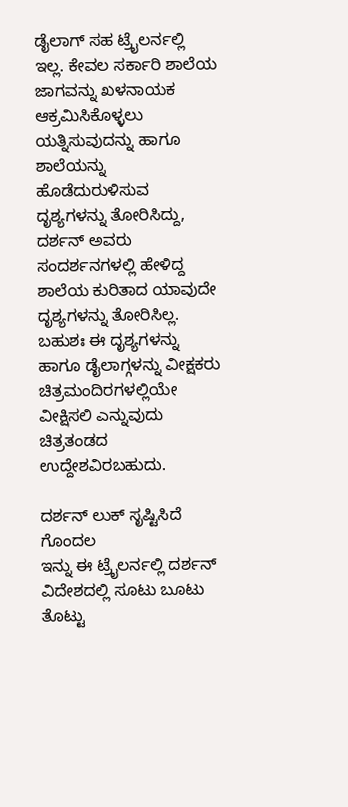ಡೈಲಾಗ್ ಸಹ ಟ್ರೈಲರ್ನಲ್ಲಿ ಇಲ್ಲ. ಕೇವಲ ಸರ್ಕಾರಿ ಶಾಲೆಯ ಜಾಗವನ್ನು ಖಳನಾಯಕ ಆಕ್ರಮಿಸಿಕೊಳ್ಳಲು ಯತ್ನಿಸುವುದನ್ನು ಹಾಗೂ ಶಾಲೆಯನ್ನು ಹೊಡೆದುರುಳಿಸುವ ದೃಶ್ಯಗಳನ್ನು ತೋರಿಸಿದ್ದು, ದರ್ಶನ್ ಅವರು ಸಂದರ್ಶನಗಳಲ್ಲಿ ಹೇಳಿದ್ದ ಶಾಲೆಯ ಕುರಿತಾದ ಯಾವುದೇ ದೃಶ್ಯಗಳನ್ನು ತೋರಿಸಿಲ್ಲ. ಬಹುಶಃ ಈ ದೃಶ್ಯಗಳನ್ನು ಹಾಗೂ ಡೈಲಾಗ್ಗಳನ್ನು ವೀಕ್ಷಕರು ಚಿತ್ರಮಂದಿರಗಳಲ್ಲಿಯೇ ವೀಕ್ಷಿಸಲಿ ಎನ್ನುವುದು ಚಿತ್ರತಂಡದ ಉದ್ದೇಶವಿರಬಹುದು.

ದರ್ಶನ್ ಲುಕ್ ಸೃಷ್ಟಿಸಿದೆ ಗೊಂದಲ
ಇನ್ನು ಈ ಟ್ರೈಲರ್ನಲ್ಲಿ ದರ್ಶನ್ ವಿದೇಶದಲ್ಲಿ ಸೂಟು ಬೂಟು ತೊಟ್ಟು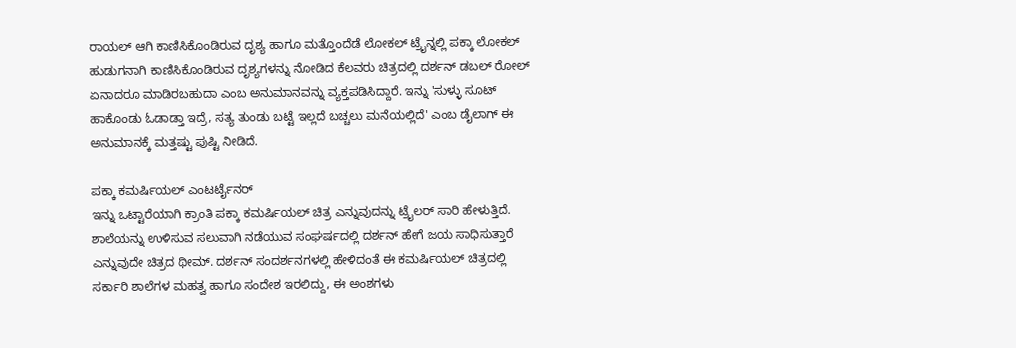ರಾಯಲ್ ಆಗಿ ಕಾಣಿಸಿಕೊಂಡಿರುವ ದೃಶ್ಯ ಹಾಗೂ ಮತ್ತೊಂದೆಡೆ ಲೋಕಲ್ ಟ್ರೈನ್ನಲ್ಲಿ ಪಕ್ಕಾ ಲೋಕಲ್ ಹುಡುಗನಾಗಿ ಕಾಣಿಸಿಕೊಂಡಿರುವ ದೃಶ್ಯಗಳನ್ನು ನೋಡಿದ ಕೆಲವರು ಚಿತ್ರದಲ್ಲಿ ದರ್ಶನ್ ಡಬಲ್ ರೋಲ್ ಏನಾದರೂ ಮಾಡಿರಬಹುದಾ ಎಂಬ ಅನುಮಾನವನ್ನು ವ್ಯಕ್ತಪಡಿಸಿದ್ದಾರೆ. ಇನ್ನು 'ಸುಳ್ಳು ಸೂಟ್ ಹಾಕೊಂಡು ಓಡಾಡ್ತಾ ಇದ್ರೆ, ಸತ್ಯ ತುಂಡು ಬಟ್ಟೆ ಇಲ್ಲದೆ ಬಚ್ಚಲು ಮನೆಯಲ್ಲಿದೆ' ಎಂಬ ಡೈಲಾಗ್ ಈ ಅನುಮಾನಕ್ಕೆ ಮತ್ತಷ್ಟು ಪುಷ್ಟಿ ನೀಡಿದೆ.

ಪಕ್ಕಾ ಕಮರ್ಷಿಯಲ್ ಎಂಟರ್ಟೈನರ್
ಇನ್ನು ಒಟ್ಟಾರೆಯಾಗಿ ಕ್ರಾಂತಿ ಪಕ್ಕಾ ಕಮರ್ಷಿಯಲ್ ಚಿತ್ರ ಎನ್ನುವುದನ್ನು ಟ್ರೈಲರ್ ಸಾರಿ ಹೇಳುತ್ತಿದೆ. ಶಾಲೆಯನ್ನು ಉಳಿಸುವ ಸಲುವಾಗಿ ನಡೆಯುವ ಸಂಘರ್ಷದಲ್ಲಿ ದರ್ಶನ್ ಹೇಗೆ ಜಯ ಸಾಧಿಸುತ್ತಾರೆ ಎನ್ನುವುದೇ ಚಿತ್ರದ ಥೀಮ್. ದರ್ಶನ್ ಸಂದರ್ಶನಗಳಲ್ಲಿ ಹೇಳಿದಂತೆ ಈ ಕಮರ್ಷಿಯಲ್ ಚಿತ್ರದಲ್ಲಿ ಸರ್ಕಾರಿ ಶಾಲೆಗಳ ಮಹತ್ವ ಹಾಗೂ ಸಂದೇಶ ಇರಲಿದ್ದು, ಈ ಅಂಶಗಳು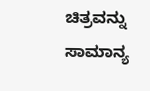ಚಿತ್ರವನ್ನು ಸಾಮಾನ್ಯ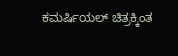ಕಮರ್ಷಿಯಲ್ ಚಿತ್ರಕ್ಕಿಂತ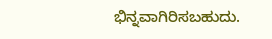ಭಿನ್ನವಾಗಿರಿಸಬಹುದು.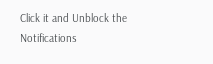Click it and Unblock the Notifications